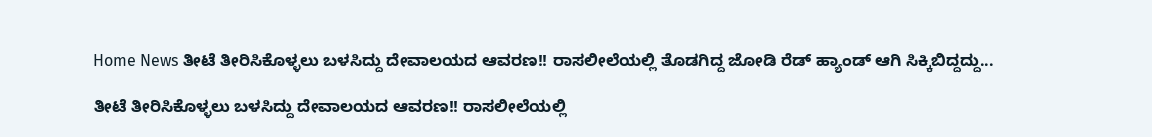Home News ತೀಟೆ ತೀರಿಸಿಕೊಳ್ಳಲು ಬಳಸಿದ್ದು ದೇವಾಲಯದ ಆವರಣ!! ರಾಸಲೀಲೆಯಲ್ಲಿ ತೊಡಗಿದ್ದ ಜೋಡಿ ರೆಡ್ ಹ್ಯಾಂಡ್ ಆಗಿ ಸಿಕ್ಕಿಬಿದ್ದದ್ದು...

ತೀಟೆ ತೀರಿಸಿಕೊಳ್ಳಲು ಬಳಸಿದ್ದು ದೇವಾಲಯದ ಆವರಣ!! ರಾಸಲೀಲೆಯಲ್ಲಿ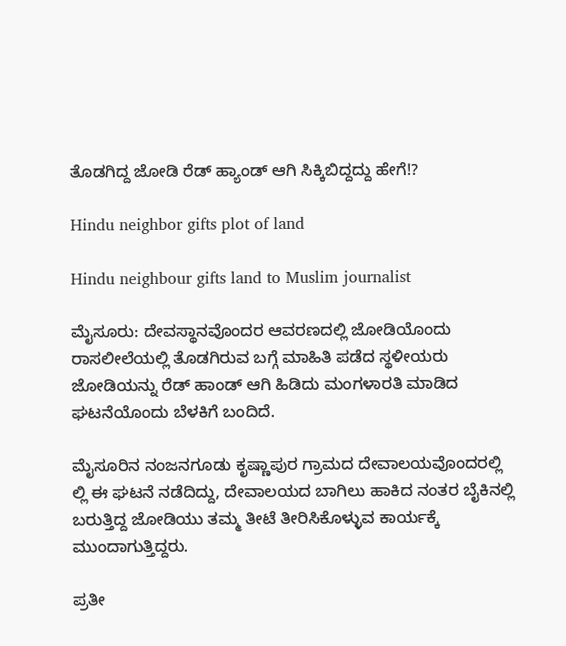ತೊಡಗಿದ್ದ ಜೋಡಿ ರೆಡ್ ಹ್ಯಾಂಡ್ ಆಗಿ ಸಿಕ್ಕಿಬಿದ್ದದ್ದು ಹೇಗೆ!?

Hindu neighbor gifts plot of land

Hindu neighbour gifts land to Muslim journalist

ಮೈಸೂರು: ದೇವಸ್ಥಾನವೊಂದರ ಆವರಣದಲ್ಲಿ ಜೋಡಿಯೊಂದು ರಾಸಲೀಲೆಯಲ್ಲಿ ತೊಡಗಿರುವ ಬಗ್ಗೆ ಮಾಹಿತಿ ಪಡೆದ ಸ್ಥಳೀಯರು ಜೋಡಿಯನ್ನು ರೆಡ್ ಹಾಂಡ್ ಆಗಿ ಹಿಡಿದು ಮಂಗಳಾರತಿ ಮಾಡಿದ ಘಟನೆಯೊಂದು ಬೆಳಕಿಗೆ ಬಂದಿದೆ.

ಮೈಸೂರಿನ ನಂಜನಗೂಡು ಕೃಷ್ಣಾಪುರ ಗ್ರಾಮದ ದೇವಾಲಯವೊಂದರಲ್ಲಿ ಲ್ಲಿ ಈ ಘಟನೆ ನಡೆದಿದ್ದು, ದೇವಾಲಯದ ಬಾಗಿಲು ಹಾಕಿದ ನಂತರ ಬೈಕಿನಲ್ಲಿ ಬರುತ್ತಿದ್ದ ಜೋಡಿಯು ತಮ್ಮ ತೀಟೆ ತೀರಿಸಿಕೊಳ್ಳುವ ಕಾರ್ಯಕ್ಕೆ ಮುಂದಾಗುತ್ತಿದ್ದರು.

ಪ್ರತೀ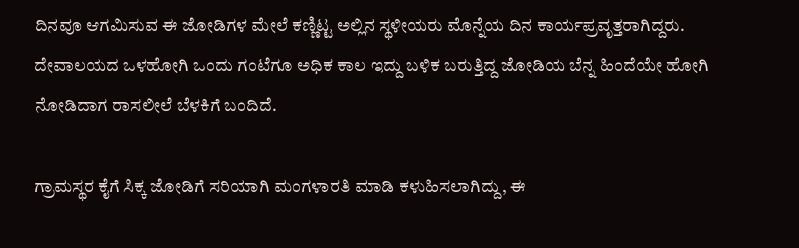ದಿನವೂ ಆಗಮಿಸುವ ಈ ಜೋಡಿಗಳ ಮೇಲೆ ಕಣ್ಣಿಟ್ಟ ಅಲ್ಲಿನ ಸ್ಥಳೀಯರು ಮೊನ್ನೆಯ ದಿನ ಕಾರ್ಯಪ್ರವೃತ್ತರಾಗಿದ್ದರು. ದೇವಾಲಯದ ಒಳಹೋಗಿ ಒಂದು ಗಂಟೆಗೂ ಅಧಿಕ ಕಾಲ ಇದ್ದು ಬಳಿಕ ಬರುತ್ತಿದ್ದ ಜೋಡಿಯ ಬೆನ್ನ ಹಿಂದೆಯೇ ಹೋಗಿ ನೋಡಿದಾಗ ರಾಸಲೀಲೆ ಬೆಳಕಿಗೆ ಬಂದಿದೆ.

ಗ್ರಾಮಸ್ಥರ ಕೈಗೆ ಸಿಕ್ಕ ಜೋಡಿಗೆ ಸರಿಯಾಗಿ ಮಂಗಳಾರತಿ ಮಾಡಿ ಕಳುಹಿಸಲಾಗಿದ್ದು, ಈ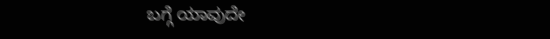ಬಗ್ಗೆ ಯಾವುದೇ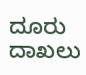ದೂರು ದಾಖಲು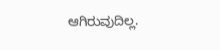ಆಗಿರುವುದಿಲ್ಲ.